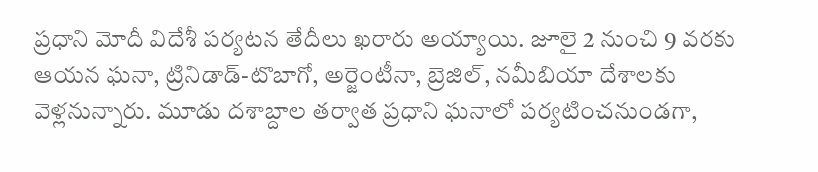ప్రధాని మోదీ విదేశీ పర్యటన తేదీలు ఖరారు అయ్యాయి. జూలై 2 నుంచి 9 వరకు ఆయన ఘనా, ట్రినిడాడ్-టొబాగో, అర్జెంటీనా, బ్రెజిల్, నమీబియా దేశాలకు వెళ్లనున్నారు. మూడు దశాబ్దాల తర్వాత ప్రధాని ఘనాలో పర్యటించనుండగా,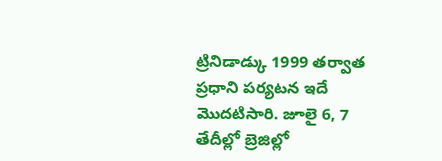ట్రినిడాడ్కు 1999 తర్వాత ప్రధాని పర్యటన ఇదే మొదటిసారి. జూలై 6, 7 తేదీల్లో బ్రెజిల్లో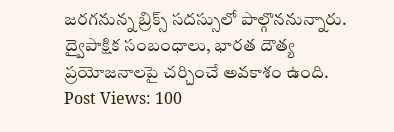జరగనున్న బ్రిక్స్ సదస్సులో పాల్గొననున్నారు. ద్వైపాక్షిక సంబంధాలు, భారత దౌత్య ప్రయోజనాలపై చర్చించే అవకాశం ఉంది.
Post Views: 100